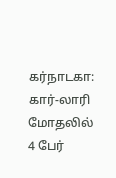கர்நாடகா: கார்-லாரி மோதலில் 4 பேர்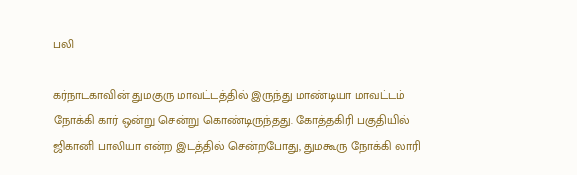பலி

கர்நாடகாவின் துமகுரு மாவட்டத்தில் இருந்து மாண்டியா மாவட்டம் நோக்கி கார் ஒன்று சென்று கொண்டிருந்தது. கோத்தகிரி பகுதியில் ஜிகானி பாலியா என்ற இடத்தில் சென்றபோது, துமகூரு நோக்கி லாரி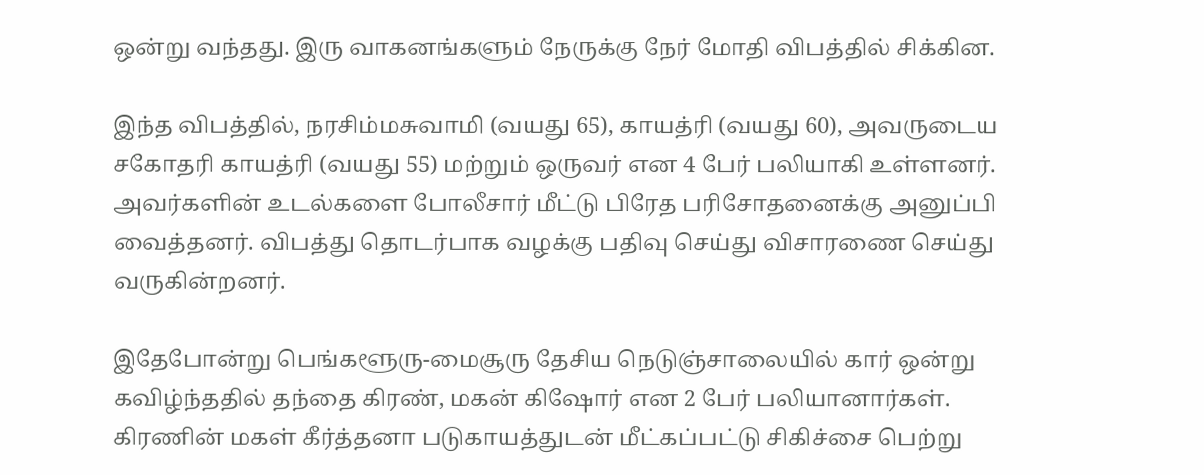ஒன்று வந்தது. இரு வாகனங்களும் நேருக்கு நேர் மோதி விபத்தில் சிக்கின.

இந்த விபத்தில், நரசிம்மசுவாமி (வயது 65), காயத்ரி (வயது 60), அவருடைய சகோதரி காயத்ரி (வயது 55) மற்றும் ஒருவர் என 4 பேர் பலியாகி உள்ளனர். அவர்களின் உடல்களை போலீசார் மீட்டு பிரேத பரிசோதனைக்கு அனுப்பி வைத்தனர். விபத்து தொடர்பாக வழக்கு பதிவு செய்து விசாரணை செய்து வருகின்றனர்.

இதேபோன்று பெங்களூரு-மைசூரு தேசிய நெடுஞ்சாலையில் கார் ஒன்று கவிழ்ந்ததில் தந்தை கிரண், மகன் கிஷோர் என 2 பேர் பலியானார்கள். கிரணின் மகள் கீர்த்தனா படுகாயத்துடன் மீட்கப்பட்டு சிகிச்சை பெற்று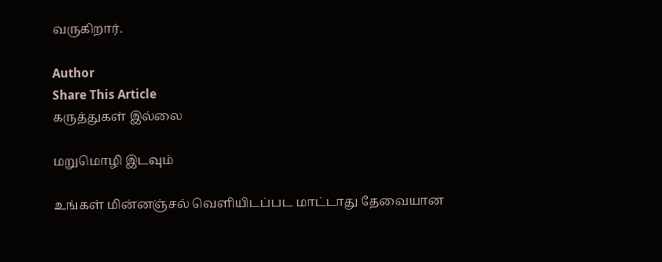வருகிறார்.

Author
Share This Article
கருத்துகள் இல்லை

மறுமொழி இடவும்

உங்கள் மின்னஞ்சல் வெளியிடப்பட மாட்டாது தேவையான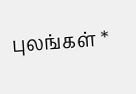புலங்கள் *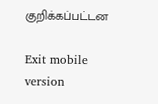குறிக்கப்பட்டன

Exit mobile version